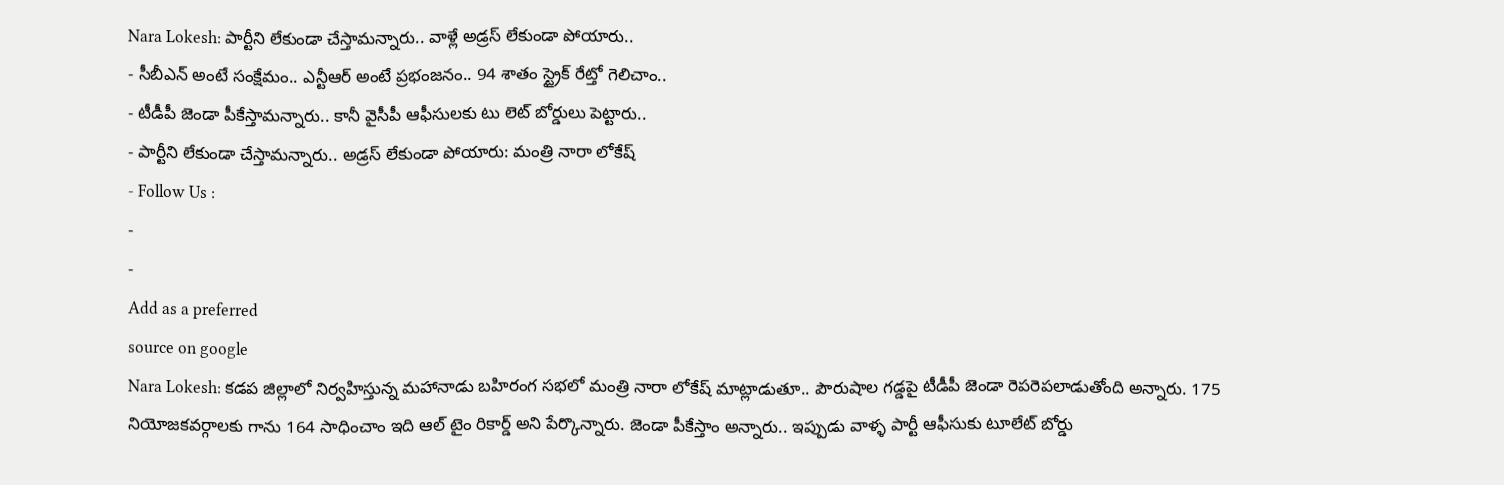Nara Lokesh: పార్టీని లేకుండా చేస్తామన్నారు.. వాళ్లే అడ్రస్ లేకుండా పోయారు..
- సీబీఎన్ అంటే సంక్షేమం.. ఎన్టీఆర్ అంటే ప్రభంజనం.. 94 శాతం స్ట్రైక్ రేట్తో గెలిచాం..
- టీడీపీ జెండా పీకేస్తామన్నారు.. కానీ వైసీపీ ఆఫీసులకు టు లెట్ బోర్డులు పెట్టారు..
- పార్టీని లేకుండా చేస్తామన్నారు.. అడ్రస్ లేకుండా పోయారు: మంత్రి నారా లోకేష్
- Follow Us :
-
-
Add as a preferred
source on google
Nara Lokesh: కడప జిల్లాలో నిర్వహిస్తున్న మహానాడు బహిరంగ సభలో మంత్రి నారా లోకేష్ మాట్లాడుతూ.. పౌరుషాల గడ్డపై టీడీపీ జెండా రెపరెపలాడుతోంది అన్నారు. 175 నియోజకవర్గాలకు గాను 164 సాధించాం ఇది ఆల్ టైం రికార్డ్ అని పేర్కొన్నారు. జెండా పీకేస్తాం అన్నారు.. ఇప్పుడు వాళ్ళ పార్టీ ఆఫీసుకు టూలేట్ బోర్డు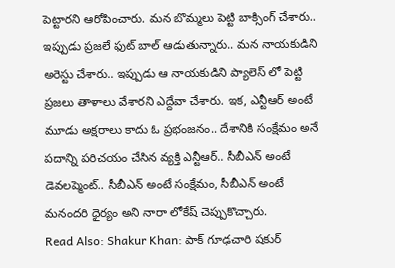పెట్టారని ఆరోపించారు. మన బొమ్మలు పెట్టి బాక్సింగ్ చేశారు.. ఇప్పుడు ప్రజలే ఫుట్ బాల్ ఆడుతున్నారు.. మన నాయకుడిని అరెస్టు చేశారు.. ఇప్పుడు ఆ నాయకుడిని ప్యాలెస్ లో పెట్టి ప్రజలు తాళాలు వేశారని ఎద్దేవా చేశారు. ఇక, ఎన్టీఆర్ అంటే మూడు అక్షరాలు కాదు ఓ ప్రభంజనం.. దేశానికి సంక్షేమం అనే పదాన్ని పరిచయం చేసిన వ్యక్తి ఎన్టీఆర్.. సీబీఎన్ అంటే డెవలప్మెంట్.. సీబీఎన్ అంటే సంక్షేమం, సీబీఎన్ అంటే మనందరి ధైర్యం అని నారా లోకేష్ చెప్పుకొచ్చారు.
Read Also: Shakur Khan: పాక్ గూఢచారి షకుర్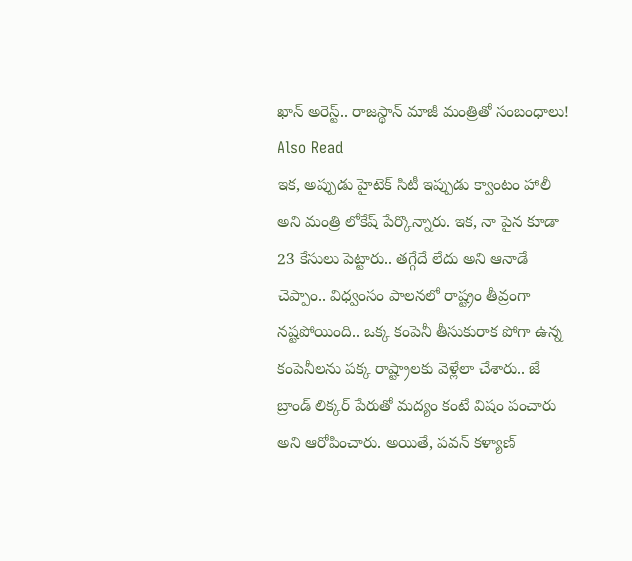ఖాన్ అరెస్ట్.. రాజస్థాన్ మాజీ మంత్రితో సంబంధాలు!
Also Read
ఇక, అప్పుడు హైటెక్ సిటీ ఇప్పుడు క్వాంటం హాలీ అని మంత్రి లోకేష్ పేర్కొన్నారు. ఇక, నా పైన కూడా 23 కేసులు పెట్టారు.. తగ్గేదే లేదు అని ఆనాడే చెప్పాం.. విధ్వంసం పాలనలో రాష్ట్రం తీవ్రంగా నష్టపోయింది.. ఒక్క కంపెనీ తీసుకురాక పోగా ఉన్న కంపెనీలను పక్క రాష్ట్రాలకు వెళ్లేలా చేశారు.. జే బ్రాండ్ లిక్కర్ పేరుతో మద్యం కంటే విషం పంచారు అని ఆరోపించారు. అయితే, పవన్ కళ్యాణ్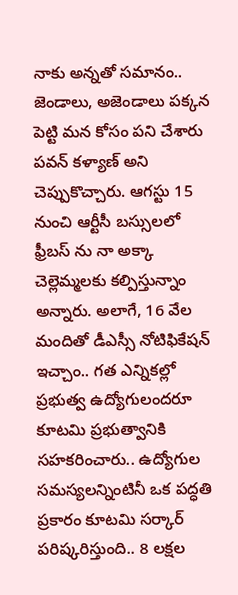నాకు అన్నతో సమానం.. జెండాలు, అజెండాలు పక్కన పెట్టి మన కోసం పని చేశారు పవన్ కళ్యాణ్ అని చెప్పుకొచ్చారు. ఆగస్టు 15 నుంచి ఆర్టీసీ బస్సులలో ఫ్రీబస్ ను నా అక్కా చెల్లెమ్మలకు కల్పిస్తున్నాం అన్నారు. అలాగే, 16 వేల మందితో డీఎస్సీ నోటిఫికేషన్ ఇచ్చాం.. గత ఎన్నికల్లో ప్రభుత్వ ఉద్యోగులందరూ కూటమి ప్రభుత్వానికి సహకరించారు.. ఉద్యోగుల సమస్యలన్నింటినీ ఒక పద్ధతి ప్రకారం కూటమి సర్కార్ పరిష్కరిస్తుంది.. 8 లక్షల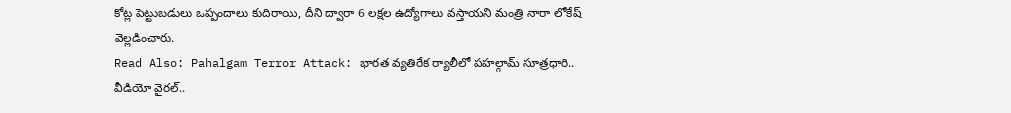కోట్ల పెట్టుబడులు ఒప్పందాలు కుదిరాయి, దీని ద్వారా 6 లక్షల ఉద్యోగాలు వస్తాయని మంత్రి నారా లోకేష్ వెల్లడించారు.
Read Also: Pahalgam Terror Attack: భారత వ్యతిరేక ర్యాలీలో పహల్గామ్ సూత్రధారి.. వీడియో వైరల్..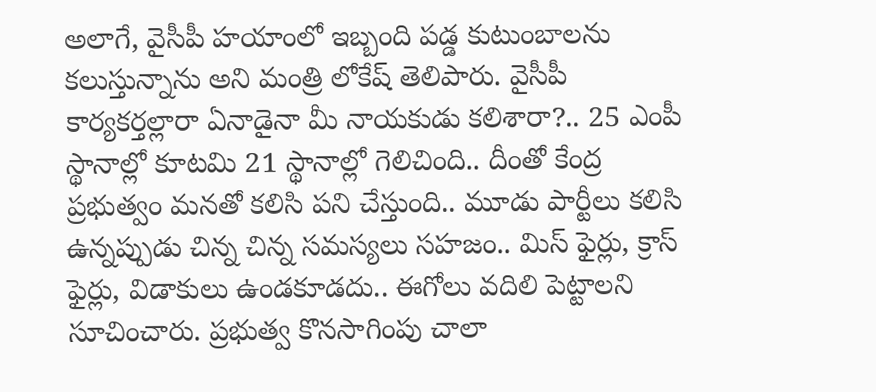అలాగే, వైసీపీ హయాంలో ఇబ్బంది పడ్డ కుటుంబాలను కలుస్తున్నాను అని మంత్రి లోకేష్ తెలిపారు. వైసీపీ కార్యకర్తల్లారా ఏనాడైనా మీ నాయకుడు కలిశారా?.. 25 ఎంపీ స్థానాల్లో కూటమి 21 స్థానాల్లో గెలిచింది.. దీంతో కేంద్ర ప్రభుత్వం మనతో కలిసి పని చేస్తుంది.. మూడు పార్టీలు కలిసి ఉన్నప్పుడు చిన్న చిన్న సమస్యలు సహజం.. మిస్ ఫైర్లు, క్రాస్ ఫైర్లు, విడాకులు ఉండకూడదు.. ఈగోలు వదిలి పెట్టాలని సూచించారు. ప్రభుత్వ కొనసాగింపు చాలా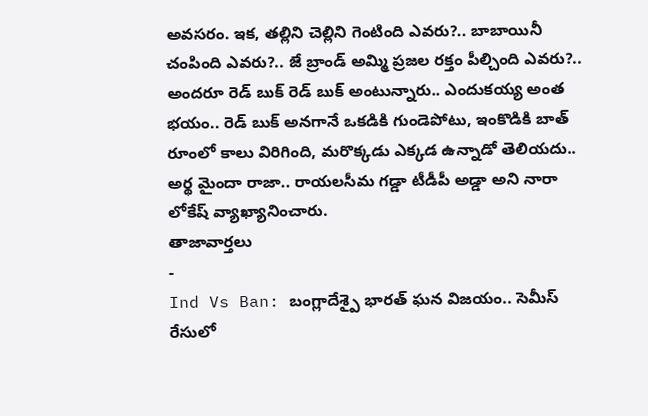అవసరం. ఇక, తల్లిని చెల్లిని గెంటింది ఎవరు?.. బాబాయినీ చంపింది ఎవరు?.. జే బ్రాండ్ అమ్మి ప్రజల రక్తం పీల్చింది ఎవరు?.. అందరూ రెడ్ బుక్ రెడ్ బుక్ అంటున్నారు.. ఎందుకయ్య అంత భయం.. రెడ్ బుక్ అనగానే ఒకడికి గుండెపోటు, ఇంకొడికి బాత్ రూంలో కాలు విరిగింది, మరొక్కడు ఎక్కడ ఉన్నాడో తెలియదు.. అర్థ మైందా రాజా.. రాయలసీమ గడ్డా టీడీపీ అడ్డా అని నారా లోకేష్ వ్యాఖ్యానించారు.
తాజావార్తలు
-
Ind Vs Ban: బంగ్లాదేశ్పై భారత్ ఘన విజయం.. సెమీస్ రేసులో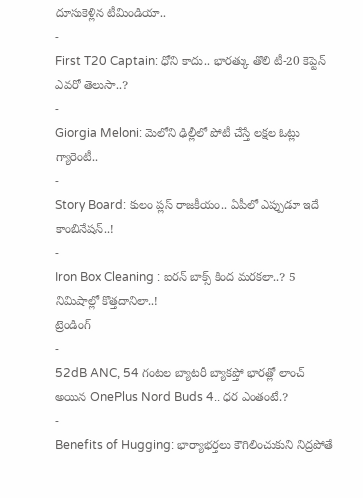దూసుకెళ్లిన టీమిండియా..
-
First T20 Captain: ధోని కాదు.. భారత్కు తొలి టీ-20 కెప్టెన్ ఎవరో తెలుసా..?
-
Giorgia Meloni: మెలోని ఢిల్లీలో పోటీ చేస్తే లక్షల ఓట్లు గ్యారెంటీ..
-
Story Board: కులం ప్లస్ రాజకీయం.. ఏపీలో ఎప్పుడూ ఇదే కాంబినేషన్..!
-
Iron Box Cleaning : ఐరన్ బాక్స్ కింద మరకలా..? 5 నిమిషాల్లో కొత్తదానిలా..!
ట్రెండింగ్
-
52dB ANC, 54 గంటల బ్యాటరీ బ్యాకప్తో భారత్లో లాంచ్ అయిన OnePlus Nord Buds 4.. ధర ఎంతంటే.?
-
Benefits of Hugging: భార్యాభర్తలు కౌగిలించుకుని నిద్రపోతే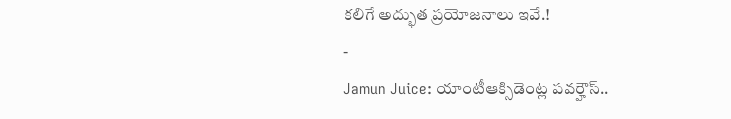కలిగే అద్భుత ప్రయోజనాలు ఇవే.!
-
Jamun Juice: యాంటీఆక్సిడెంట్ల పవర్హౌస్..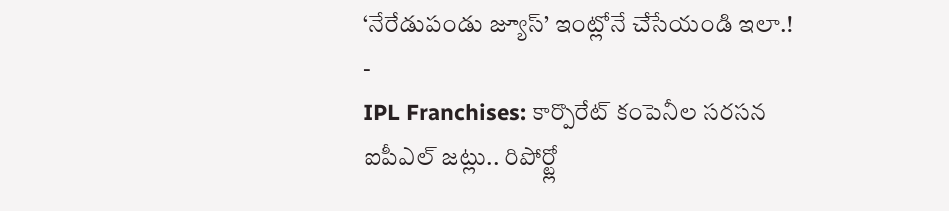‘నేరేడుపండు జ్యూస్’ ఇంట్లోనే చేసేయండి ఇలా.!
-
IPL Franchises: కార్పొరేట్ కంపెనీల సరసన ఐపీఎల్ జట్లు.. రిపోర్ట్లో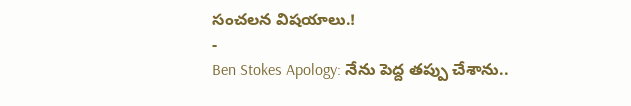సంచలన విషయాలు.!
-
Ben Stokes Apology: నేను పెద్ద తప్పు చేశాను..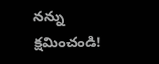నన్ను క్షమించండి!